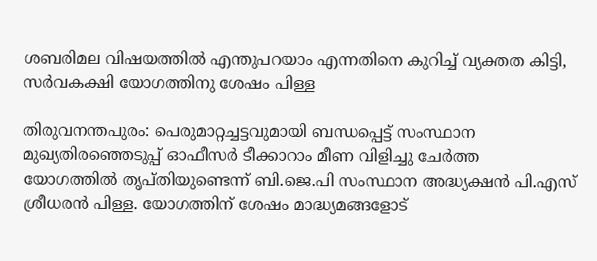ശബരിമല വിഷയത്തില്‍ എന്തുപറയാം എന്നതിനെ കുറിച്ച്‌ വ്യക്തത കിട്ടി, സര്‍വകക്ഷി യോഗത്തിനു ശേഷം പിള്ള

തിരുവനന്തപുരം: പെരുമാറ്റച്ചട്ടവുമായി ബന്ധപ്പെട്ട് സംസ്ഥാന മുഖ്യതിരഞ്ഞെടുപ്പ് ഓഫീസര്‍ ടീക്കാറാം മീണ വിളിച്ചു ചേര്‍ത്ത യോഗത്തില്‍ തൃപ്‌തിയുണ്ടെന്ന് ബി.ജെ.പി സംസ്ഥാന അദ്ധ്യക്ഷന്‍ പി.എസ് ശ്രീധരന്‍ പിള്ള. യോഗത്തിന് ശേഷം മാദ്ധ്യമങ്ങളോട്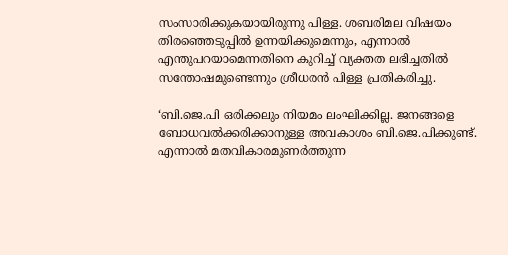സംസാരിക്കുകയായിരുന്നു പിള്ള. ശബരിമല വിഷയം തിരഞ്ഞെടുപ്പില്‍ ഉന്നയിക്കുമെന്നും, എന്നാല്‍ എന്തുപറയാമെന്നതിനെ കുറിച്ച്‌ വ്യക്തത ലഭിച്ചതില്‍ സന്തോഷമുണ്ടെന്നും ശ്രീധരന്‍ പിള്ള പ്രതികരിച്ചു.

‘ബി.ജെ.പി ഒരിക്കലും നിയമം ലംഘിക്കില്ല. ജനങ്ങളെ ബോധവല്‍ക്കരിക്കാനുള്ള അവകാശം ബി.ജെ.പിക്കുണ്ട്. എന്നാല്‍ മതവികാരമുണര്‍ത്തുന്ന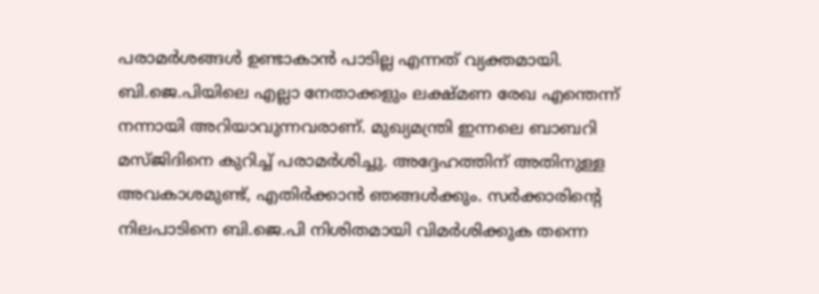പരാമര്‍ശങ്ങള്‍ ഉണ്ടാകാന്‍ പാടില്ല എന്നത് വ്യക്തമായി. ബി.ജെ.പിയിലെ എല്ലാ നേതാക്കളും ലക്ഷ്‌മണ രേഖ എന്തെന്ന് നന്നായി അറിയാവുന്നവരാണ്. മുഖ്യമന്ത്രി ഇന്നലെ ബാബറി മസ്‌ജിദിനെ കുറിച്ച്‌ പരാമര്‍ശിച്ചു. അദ്ദേഹത്തിന് അതിനുള്ള അവകാശമുണ്ട്, എതിര്‍ക്കാന്‍ ഞങ്ങള്‍ക്കും. സര്‍ക്കാരിന്റെ നിലപാടിനെ ബി.ജെ.പി നിശിതമായി വിമര്‍ശിക്കുക തന്നെ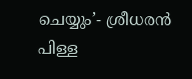ചെയ്യും’- ശ്രീധരന്‍ പിള്ള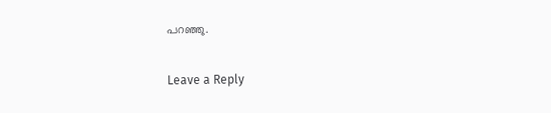പറഞ്ഞു.

Leave a Reply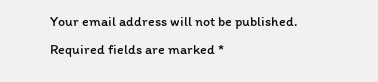Your email address will not be published. Required fields are marked *